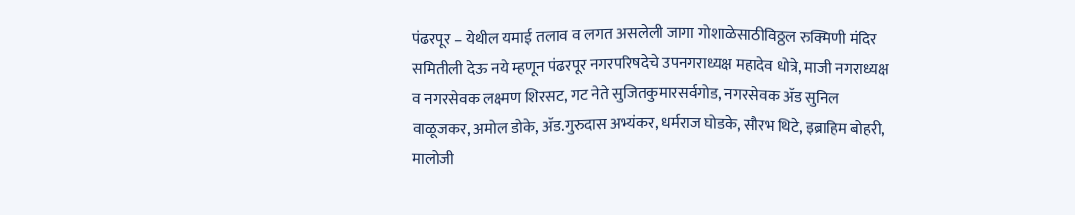पंढरपूर – येथील यमाई तलाव व लगत असलेली जागा गोशाळेसाठीविठ्ठल रुक्मिणी मंदिर समितीली देऊ नये म्हणून पंढरपूर नगरपरिषदेचे उपनगराध्यक्ष महादेव धोत्रे, माजी नगराध्यक्ष व नगरसेवक लक्ष्मण शिरसट, गट नेते सुजितकुमारसर्वगोड, नगरसेवक ॲड सुनिल वाळूजकर, अमोल डोके, ॲड.गुरुदास अभ्यंकर, धर्मराज घोडके, सौरभ थिटे, इब्राहिम बोहरी, मालोजी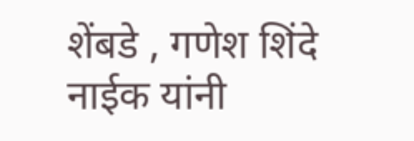शेंबडे , गणेश शिंदे नाईक यांनी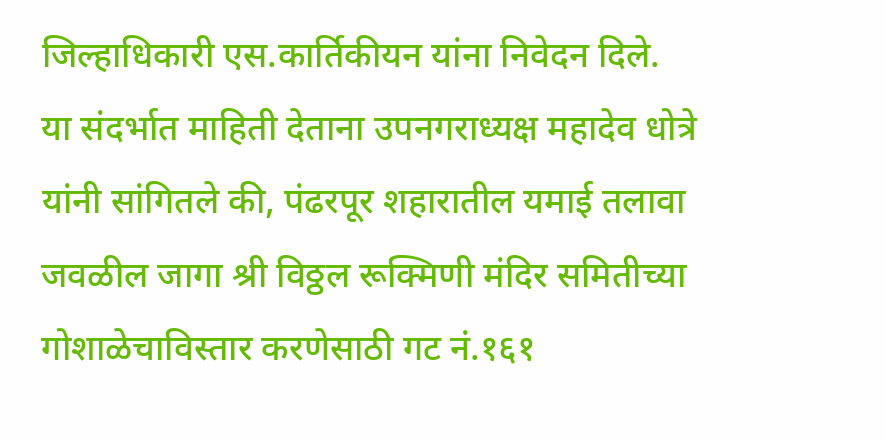जिल्हाधिकारी एस.कार्तिकीयन यांना निवेदन दिले.
या संदर्भात माहिती देताना उपनगराध्यक्ष महादेव धोत्रे यांनी सांगितले की, पंढरपूर शहारातील यमाई तलावा जवळील जागा श्री विठ्ठल रूक्मिणी मंदिर समितीच्या गोशाळेचाविस्तार करणेसाठी गट नं.१६१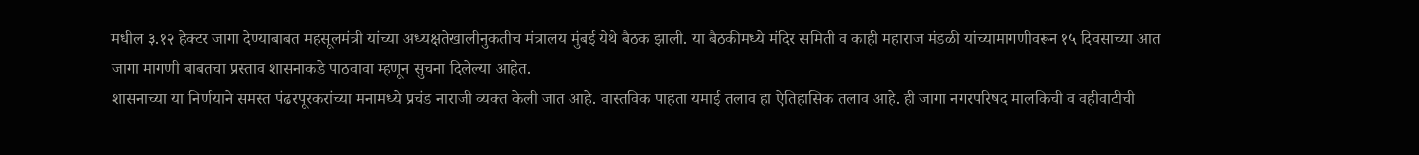मधील ३.१२ हेक्टर जागा देण्याबाबत महसूलमंत्री यांच्या अध्यक्षतेखालीनुकतीच मंत्रालय मुंबई येथे बैठक झाली. या बैठकीमध्ये मंदिर समिती व काही महाराज मंडळी यांच्यामागणीवरून १५ दिवसाच्या आत जागा मागणी बाबतचा प्रस्ताव शासनाकडे पाठवावा म्हणून सुचना दिलेल्या आहेत.
शासनाच्या या निर्णयाने समस्त पंढरपूरकरांच्या मनामध्ये प्रचंड नाराजी व्यक्त केली जात आहे. वास्तविक पाहता यमाई तलाव हा ऐतिहासिक तलाव आहे. ही जागा नगरपरिषद मालकिची व वहीवाटीची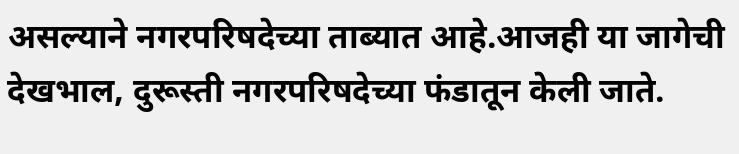असल्याने नगरपरिषदेच्या ताब्यात आहे.आजही या जागेची देखभाल, दुरूस्ती नगरपरिषदेच्या फंडातून केली जाते.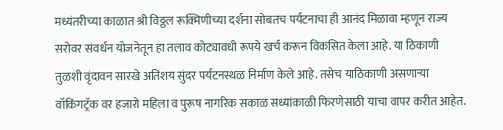मध्यंतरीच्या काळात श्री विठ्ठल रूक्मिणीच्या दर्शना सोबतच पर्यटनाचा ही आनंद मिळावा म्हणून राज्य सरोवर संवर्धन योजनेतून हा तलाव कोट्यावधी रूपये खर्च करून विकसित केला आहे. या ठिकाणी तुळशी वृंदावन सारखे अतिशय सुंदर पर्यटनस्थळ निर्माण केले आहे. तसेच याठिकाणी असणाऱ्या वॉकिंगट्रॅक वर हजारो महिला व पुरूष नागरिक सकाळ सध्यांकाळी फिरणेसाठी याचा वापर करीत आहेत.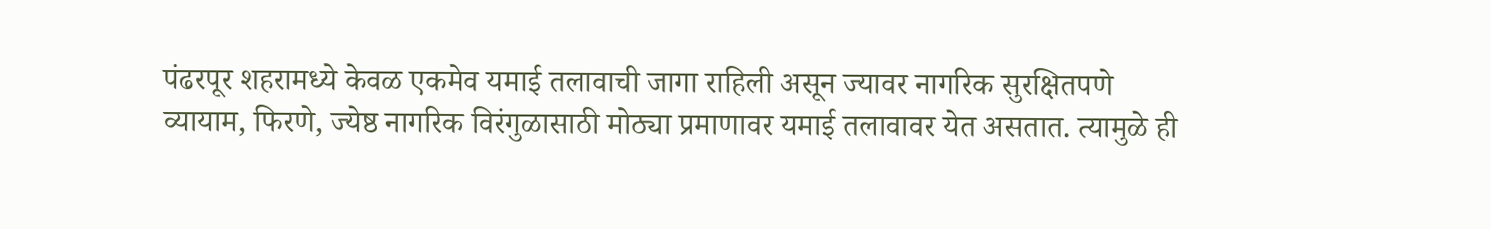पंढरपूर शहरामध्ये केवळ एकमेव यमाई तलावाची जागा राहिली असून ज्यावर नागरिक सुरक्षितपणे व्यायाम, फिरणे, ज्येष्ठ नागरिक विरंगुळासाठी मोठ्या प्रमाणावर यमाई तलावावर येत असतात. त्यामुळे ही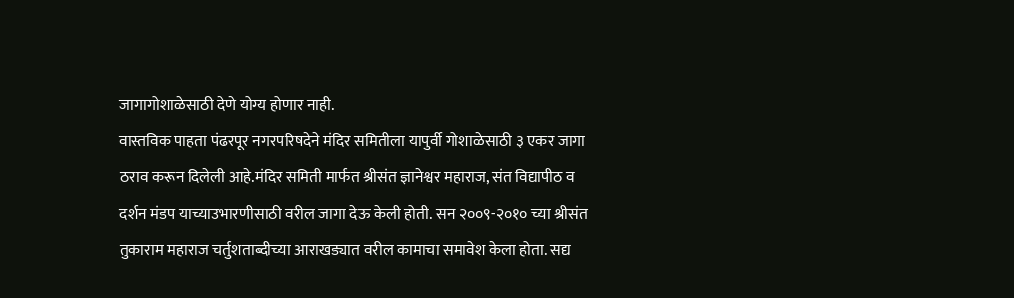जागागोशाळेसाठी देणे योग्य होणार नाही.
वास्तविक पाहता पंढरपूर नगरपरिषदेने मंदिर समितीला यापुर्वी गोशाळेसाठी ३ एकर जागा ठराव करून दिलेली आहे.मंदिर समिती मार्फत श्रीसंत ज्ञानेश्वर महाराज, संत विद्यापीठ व दर्शन मंडप याच्याउभारणीसाठी वरील जागा देऊ केली होती. सन २००९-२०१० च्या श्रीसंत तुकाराम महाराज चर्तुशताब्दीच्या आराखड्यात वरील कामाचा समावेश केला होता. सद्य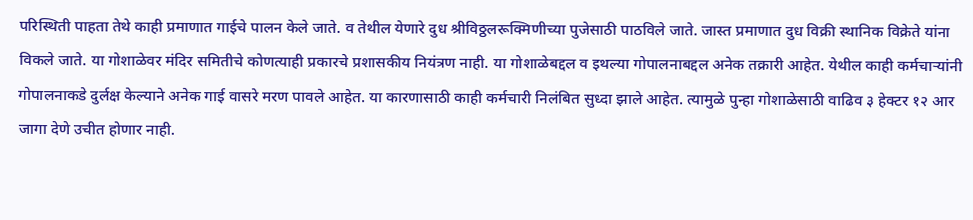परिस्थिती पाहता तेथे काही प्रमाणात गाईचे पालन केले जाते. व तेथील येणारे दुध श्रीविठ्ठलरूक्मिणीच्या पुजेसाठी पाठविले जाते. जास्त प्रमाणात दुध विक्री स्थानिक विक्रेते यांना विकले जाते. या गोशाळेवर मंदिर समितीचे कोणत्याही प्रकारचे प्रशासकीय नियंत्रण नाही. या गोशाळेबद्दल व इथल्या गोपालनाबद्दल अनेक तक्रारी आहेत. येथील काही कर्मचाऱ्यांनी गोपालनाकडे दुर्लक्ष केल्याने अनेक गाई वासरे मरण पावले आहेत. या कारणासाठी काही कर्मचारी निलंबित सुध्दा झाले आहेत. त्यामुळे पुन्हा गोशाळेसाठी वाढिव ३ हेक्टर १२ आर जागा देणे उचीत होणार नाही.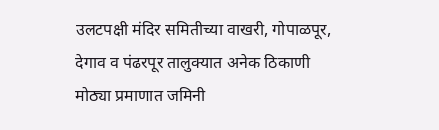उलटपक्षी मंदिर समितीच्या वाखरी, गोपाळपूर, देगाव व पंढरपूर तालुक्यात अनेक ठिकाणी मोठ्या प्रमाणात जमिनी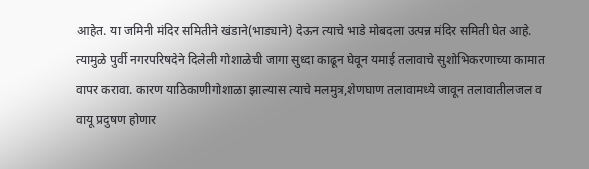आहेत. या जमिनी मंदिर समितीने खंडाने(भाड्याने) देऊन त्याचे भाडे मोबदला उत्पन्न मंदिर समिती घेत आहे. त्यामुळे पुर्वी नगरपरिषदेने दिलेली गोशाळेची जागा सुध्दा काढून घेवून यमाई तलावाचे सुशोभिकरणाच्या कामात वापर करावा. कारण याठिकाणीगोशाळा झाल्यास त्याचे मलमुत्र,शेणघाण तलावामध्ये जावून तलावातीलजल व वायू प्रदुषण होणार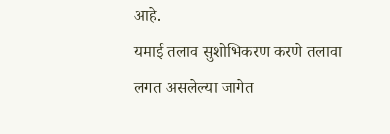आहे.
यमाई तलाव सुशोभिकरण करणे तलावा
लगत असलेल्या जागेत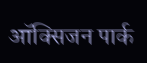ऑक्सिजन पार्क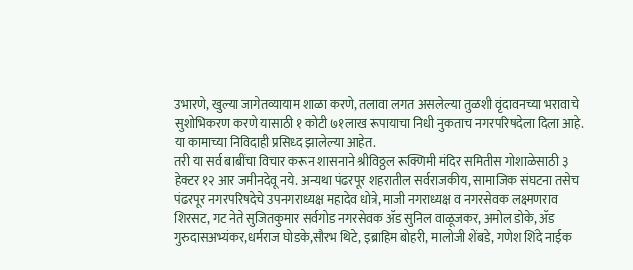उभारणे, खुल्या जागेतव्यायाम शाळा करणे, तलावा लगत असलेल्या तुळशी वृंदावनच्या भरावाचे सुशोभिकरण करणे यासाठी १ कोटी ७१लाख रूपायाचा निधी नुकताच नगरपरिषदेला दिला आहे. या कामाच्या निविदाही प्रसिध्द झालेल्या आहेत.
तरी या सर्व बाबींचा विचार करून शासनाने श्रीविठ्ठल रूक्णिमी मंदिर समितीस गोशाळेसाठी ३ हेक्टर १२ आर जमीनदेवू नये. अन्यथा पंढरपूर शहरातील सर्वराजकीय, सामाजिक संघटना तसेच पंढरपूर नगरपरिषदेचे उपनगराध्यक्ष महादेव धोत्रे, माजी नगराध्यक्ष व नगरसेवक लक्ष्मणराव शिरसट, गट नेते सुजितकुमार सर्वगोड नगरसेवक ॲड सुनिल वाळूजकर, अमोल डोके, ॲड गुरुदासअभ्यंकर,धर्मराज घोडके,सौरभ थिटे, इब्राहिम बोहरी, मालोजी शेंबडे, गणेश शिंदे नाईक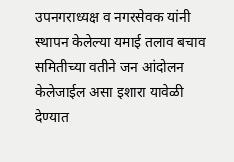उपनगराध्यक्ष व नगरसेवक यांनी स्थापन केलेल्या यमाई तलाव बचाव समितीच्या वतीने जन आंदोलन केलेजाईल असा इशारा यावेळी देण्यात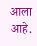आला आहे.